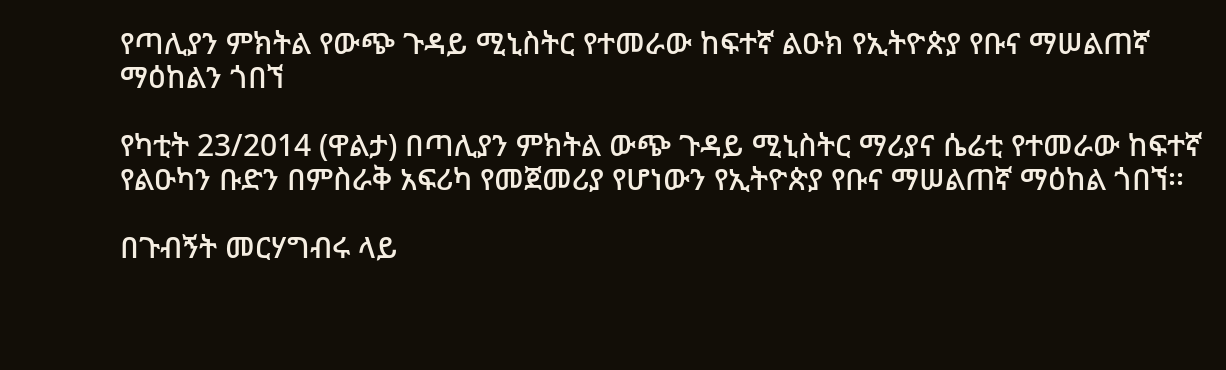የጣሊያን ምክትል የውጭ ጉዳይ ሚኒስትር የተመራው ከፍተኛ ልዑክ የኢትዮጵያ የቡና ማሠልጠኛ ማዕከልን ጎበኘ

የካቲት 23/2014 (ዋልታ) በጣሊያን ምክትል ውጭ ጉዳይ ሚኒስትር ማሪያና ሴሬቲ የተመራው ከፍተኛ የልዑካን ቡድን በምስራቅ አፍሪካ የመጀመሪያ የሆነውን የኢትዮጵያ የቡና ማሠልጠኛ ማዕከል ጎበኘ፡፡

በጉብኝት መርሃግብሩ ላይ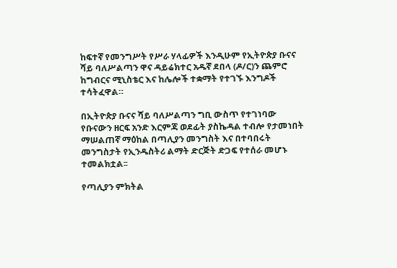ከፍተኛ የመንግሥት የሥራ ሃላፊዎች እንዲሁም የኢትዮጵያ ቡናና ሻይ ባለሥልጣን ዋና ዳይሬክተር አዱኛ ደበላ (ዶ/ር)ን ጨምሮ ከግብርና ሚኒስቴር እና ከሌሎች ተቋማት የተገኙ እንግዶች ተሳትፈዋል።

በኢትዮጵያ ቡናና ሻይ ባለሥልጣን ግቢ ውስጥ የተገነባው የቡናውን ዘርፍ አንድ እርምጃ ወደፊት ያስኬዳል ተብሎ የታመነበት ማሠልጠኛ ማዕከል በጣሊያን መንግስት እና በተባበሩት መንግስታት የኢንዱስትሪ ልማት ድርጅት ድጋፍ የተሰራ መሆኑ ተመልክቷል፡፡

የጣሊያን ምክትል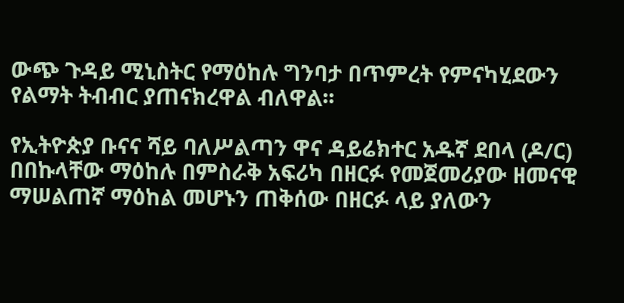ውጭ ጉዳይ ሚኒስትር የማዕከሉ ግንባታ በጥምረት የምናካሂደውን የልማት ትብብር ያጠናክረዋል ብለዋል፡፡

የኢትዮጵያ ቡናና ሻይ ባለሥልጣን ዋና ዳይሬክተር አዱኛ ደበላ (ዶ/ር) በበኩላቸው ማዕከሉ በምስራቅ አፍሪካ በዘርፉ የመጀመሪያው ዘመናዊ ማሠልጠኛ ማዕከል መሆኑን ጠቅሰው በዘርፉ ላይ ያለውን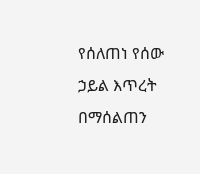የሰለጠነ የሰው ኃይል እጥረት በማሰልጠን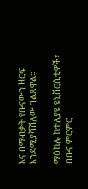እና በማብቃት የቡናውን ዘርፍ እንደሚያሻሽለው ገልጸዋል፡፡

ማዕከሉ ከተለያዩ ዩኒቨርሲቲዎች፣ በቡና ምርምር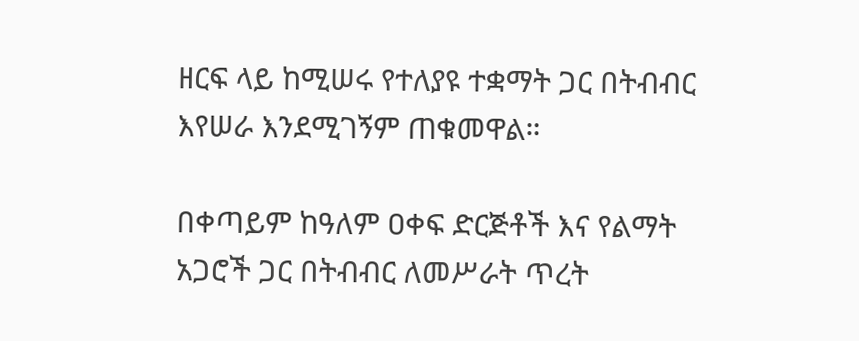ዘርፍ ላይ ከሚሠሩ የተለያዩ ተቋማት ጋር በትብብር እየሠራ እንደሚገኝም ጠቁመዋል።

በቀጣይም ከዓለም ዐቀፍ ድርጅቶች እና የልማት አጋሮች ጋር በትብብር ለመሥራት ጥረት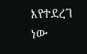እየተደረገ ነው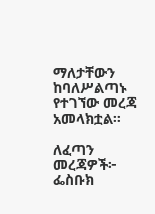ማለታቸውን ከባለሥልጣኑ የተገኘው መረጃ አመላክቷል።

ለፈጣን መረጃዎች፦
ፌስቡክ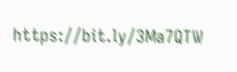https://bit.ly/3Ma7QTW